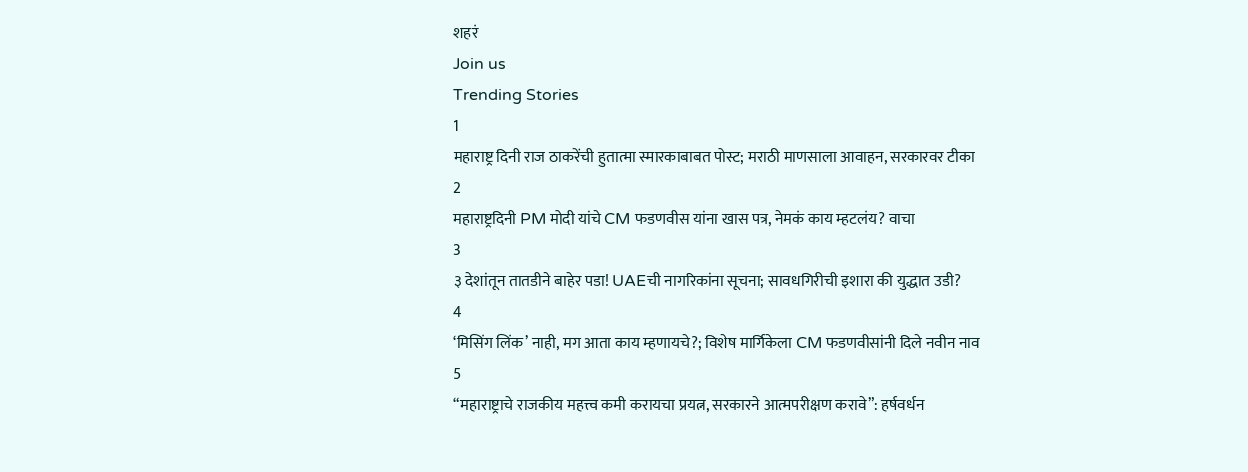शहरं
Join us
Trending Stories
1
महाराष्ट्र दिनी राज ठाकरेंची हुतात्मा स्मारकाबाबत पोस्ट; मराठी माणसाला आवाहन, सरकारवर टीका
2
महाराष्ट्रदिनी PM मोदी यांचे CM फडणवीस यांना खास पत्र, नेमकं काय म्हटलंय? वाचा
3
३ देशांतून तातडीने बाहेर पडा! UAEची नागरिकांना सूचना; सावधगिरीची इशारा की युद्धात उडी?
4
‘मिसिंग लिंक’ नाही, मग आता काय म्हणायचे?; विशेष मार्गिकेला CM फडणवीसांनी दिले नवीन नाव
5
“महाराष्ट्राचे राजकीय महत्त्व कमी करायचा प्रयत्न, सरकारने आत्मपरीक्षण करावे”: हर्षवर्धन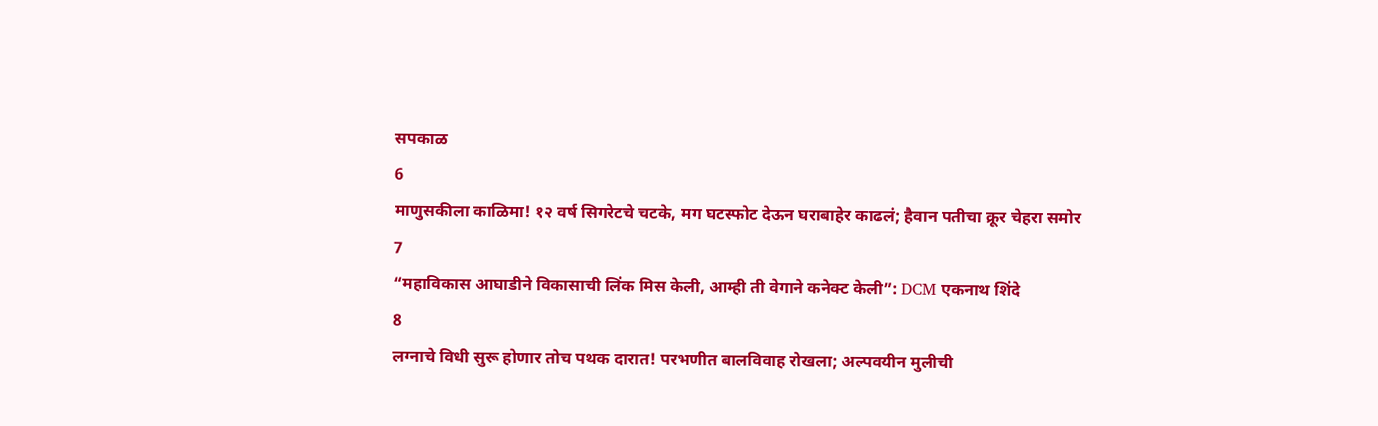सपकाळ
6
माणुसकीला काळिमा! १२ वर्ष सिगरेटचे चटके, मग घटस्फोट देऊन घराबाहेर काढलं; हैवान पतीचा क्रूर चेहरा समोर
7
“महाविकास आघाडीने विकासाची लिंक मिस केली, आम्ही ती वेगाने कनेक्ट केली”: DCM एकनाथ शिंदे
8
लग्नाचे विधी सुरू होणार तोच पथक दारात! परभणीत बालविवाह रोखला; अल्पवयीन मुलीची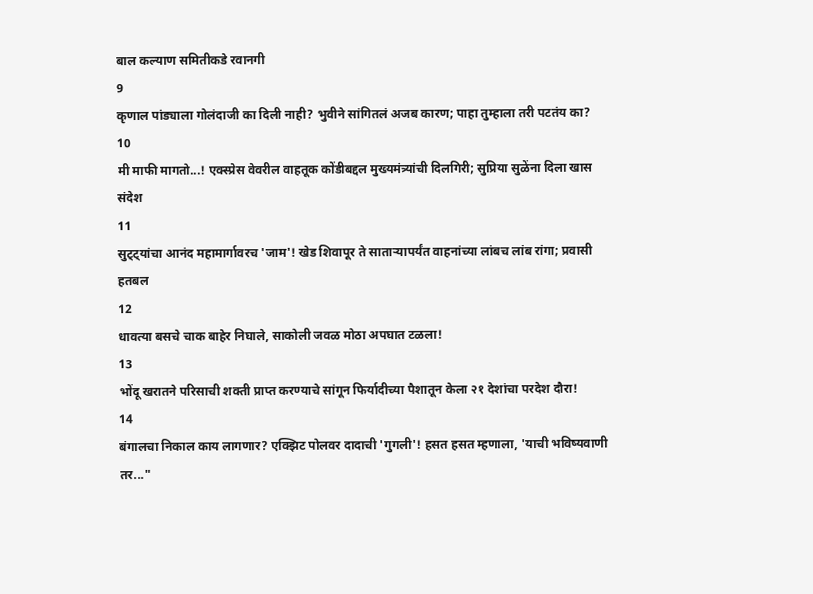बाल कल्याण समितीकडे रवानगी
9
कृणाल पांड्याला गोलंदाजी का दिली नाही? भुवीने सांगितलं अजब कारण; पाहा तुम्हाला तरी पटतंय का?
10
मी माफी मागतो...! एक्स्प्रेस वेवरील वाहतूक कोंडीबद्दल मुख्यमंत्र्यांची दिलगिरी; सुप्रिया सुळेंना दिला खास संदेश
11
सुट्ट्यांचा आनंद महामार्गावरच 'जाम'! खेड शिवापूर ते साताऱ्यापर्यंत वाहनांच्या लांबच लांब रांगा; प्रवासी हतबल
12
धावत्या बसचे चाक बाहेर निघाले, साकोली जवळ मोठा अपघात टळला!
13
भोंदू खरातने परिसाची शक्ती प्राप्त करण्याचे सांगून फिर्यादीच्या पैशातून केला २१ देशांचा परदेश दौरा!
14
बंगालचा निकाल काय लागणार? एक्झिट पोलवर दादाची 'गुगली'! हसत हसत म्हणाला, 'याची भविष्यवाणी तर..."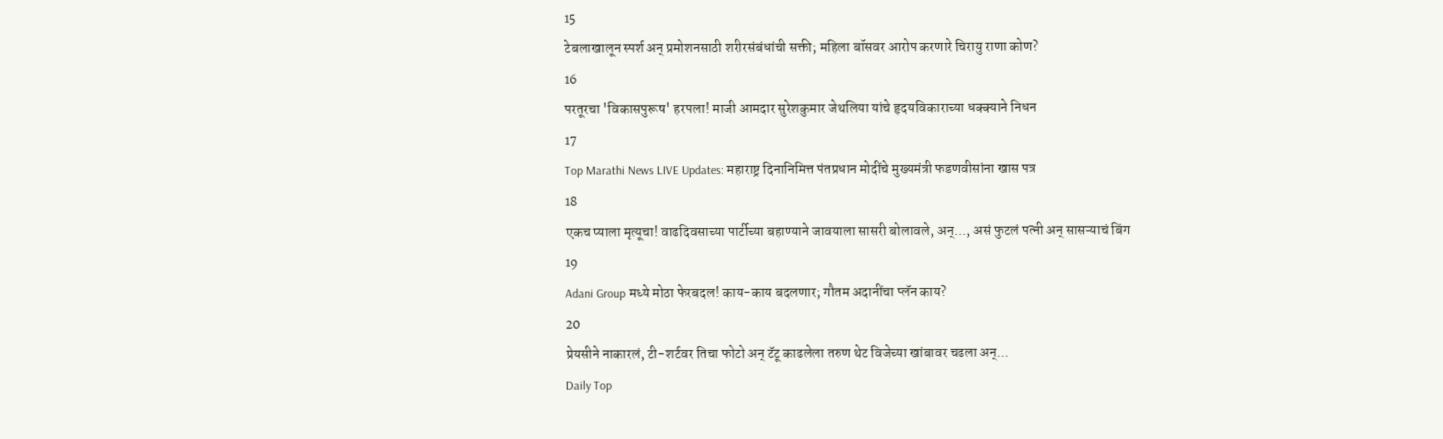15
टेबलाखालून स्पर्श अन् प्रमोशनसाठी शरीरसंबंधांची सक्ती; महिला बॉसवर आरोप करणारे चिरायु राणा कोण?
16
परतूरचा 'विकासपुरूष' हरपला! माजी आमदार सुरेशकुमार जेथलिया यांचे हृदयविकाराच्या धक्क्याने निधन
17
Top Marathi News LIVE Updates: महाराष्ट्र दिनानिमित्त पंतप्रधान मोदींचे मुख्यमंत्री फडणवीसांना खास पत्र
18
एकच प्याला मृत्यूचा! वाढदिवसाच्या पार्टीच्या बहाण्याने जावयाला सासरी बोलावले, अन्..., असं फुटलं पत्नी अन् सासऱ्याचं बिंग
19
Adani Group मध्ये मोठा फेरबदल! काय-काय बदलणार; गौतम अदानींचा प्लॅन काय?
20
प्रेयसीने नाकारलं, टी-शर्टवर तिचा फोटो अन् टॅटू काढलेला तरुण थेट विजेच्या खांबावर चढला अन्...
Daily Top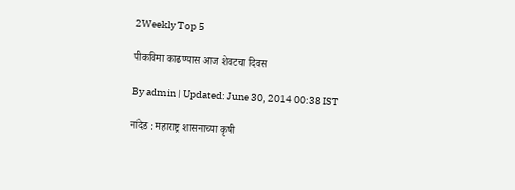2Weekly Top 5

पीकविमा काढण्यास आज शेवटचा दिवस

By admin | Updated: June 30, 2014 00:38 IST

नांदेड : महाराष्ट्र शासनाच्या कृषी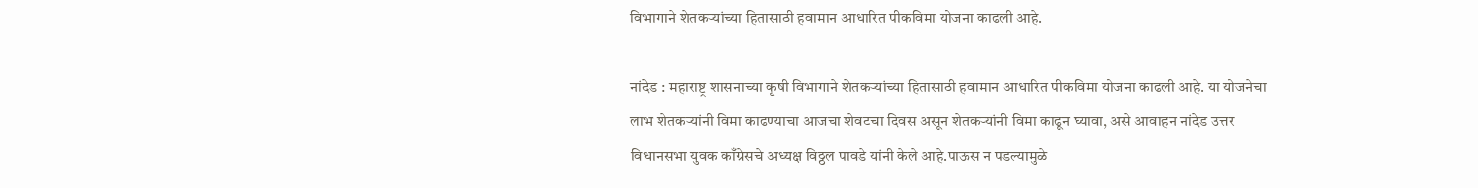विभागाने शेतकऱ्यांच्या हितासाठी हवामान आधारित पीकविमा योजना काढली आहे.

नांदेड : महाराष्ट्र शासनाच्या कृषी विभागाने शेतकऱ्यांच्या हितासाठी हवामान आधारित पीकविमा योजना काढली आहे. या योजनेचा लाभ शेतकऱ्यांनी विमा काढण्याचा आजचा शेवटचा दिवस असून शेतकऱ्यांनी विमा काढून घ्यावा, असे आवाहन नांदेड उत्तर विधानसभा युवक काँग्रेसचे अध्यक्ष विठ्ठल पावडे यांनी केले आहे.पाऊस न पडल्यामुळे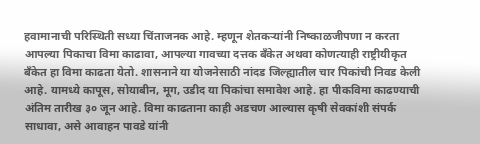हवामानाची परिस्थिती सध्या चिंताजनक आहे. म्हणून शेतकऱ्यांनी निष्काळजीपणा न करता आपल्या पिकाचा विमा काढावा, आपल्या गावच्या दत्तक बँकेत अथवा कोणत्याही राष्ट्रीयीकृत बँकेत हा विमा काढता येतो. शासनाने या योजनेसाठी नांदड जिल्ह्यातील चार पिकांची निवड केली आहे. यामध्ये कापूस, सोयाबीन, मूग, उडीद या पिकांचा समावेश आहे. हा पीकविमा काढण्याची अंतिम तारीख ३० जून आहे. विमा काढताना काही अडचण आल्यास कृषी सेवकांशी संपर्क साधावा, असे आवाहन पावडे यांनी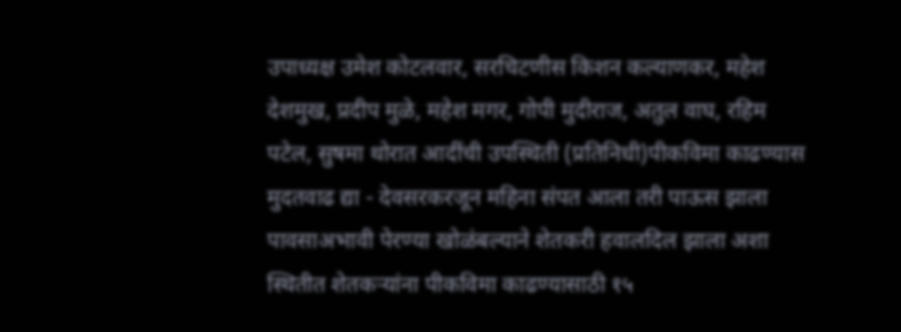उपाध्यक्ष उमेश कोटलवार, सरचिटणीस किशन कल्याणकर, महेश देशमुख, प्रदीप मुळे, महेश मगर, गोपी मुदीराज, अतुल वाघ, रहिम पटेल, सुषमा थोरात आदींची उपस्थिती (प्रतिनिधी)पीकविमा काढण्यास मुदतवाढ द्या - देवसरकरजून महिना संपत आला तरी पाऊस झाला पावसाअभावी पेरण्या खोळंबल्याने शेतकरी हवालदिल झाला अशा स्थितीत शेतकऱ्यांना पीकविमा काढण्यासाठी १५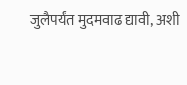जुलैपर्यंत मुदमवाढ द्यावी, अशी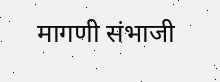मागणी संभाजी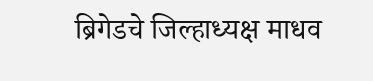ब्रिगेडचे जिल्हाध्यक्ष माधव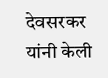देवसरकर यांनी केली